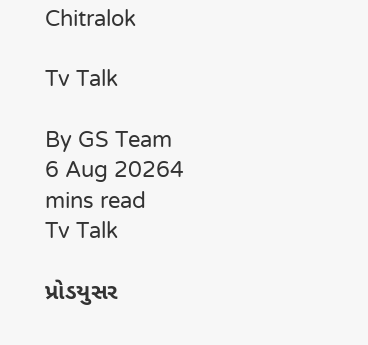Chitralok

Tv Talk

By GS Team
6 Aug 20264 mins read
Tv Talk

પ્રોડયુસર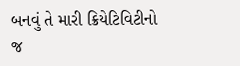બનવું તે મારી ક્રિયેટિવિટીનો જ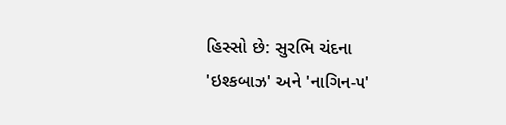હિસ્સો છે: સુરભિ ચંદના
'ઇશ્કબાઝ' અને 'નાગિન-૫'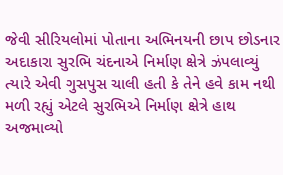જેવી સીરિયલોમાં પોતાના અભિનયની છાપ છોડનાર અદાકારા સુરભિ ચંદનાએ નિર્માણ ક્ષેત્રે ઝંપલાવ્યું ત્યારે એવી ગુસપુસ ચાલી હતી કે તેને હવે કામ નથી મળી રહ્યું એટલે સુરભિએ નિર્માણ ક્ષેત્રે હાથ અજમાવ્યો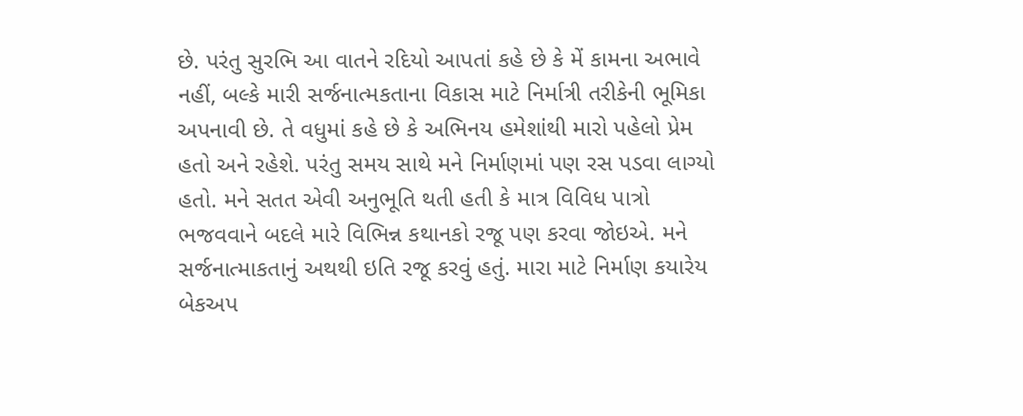છે. પરંતુ સુરભિ આ વાતને રદિયો આપતાં કહે છે કે મેં કામના અભાવે નહીં, બલ્કે મારી સર્જનાત્મકતાના વિકાસ માટે નિર્માત્રી તરીકેની ભૂમિકા અપનાવી છે. તે વધુમાં કહે છે કે અભિનય હમેશાંથી મારો પહેલો પ્રેમ હતો અને રહેશે. પરંતુ સમય સાથે મને નિર્માણમાં પણ રસ પડવા લાગ્યો હતો. મને સતત એવી અનુભૂતિ થતી હતી કે માત્ર વિવિધ પાત્રો ભજવવાને બદલે મારે વિભિન્ન કથાનકો રજૂ પણ કરવા જોઇએ. મને સર્જનાત્માકતાનું અથથી ઇતિ રજૂ કરવું હતું. મારા માટે નિર્માણ કયારેય બેકઅપ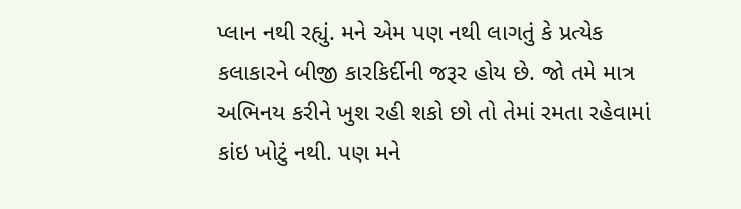પ્લાન નથી રહ્યું. મને એમ પણ નથી લાગતું કે પ્રત્યેક કલાકારને બીજી કારકિર્દીની જરૂર હોય છે. જો તમે માત્ર અભિનય કરીને ખુશ રહી શકો છો તો તેમાં રમતા રહેવામાં કાંઇ ખોટું નથી. પણ મને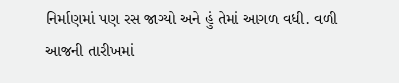નિર્માણમાં પણ રસ જાગ્યો અને હું તેમાં આગળ વધી. વળી આજની તારીખમાં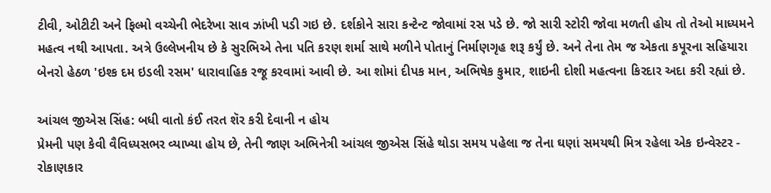ટીવી, ઓટીટી અને ફિલ્મો વચ્ચેની ભેદરેખા સાવ ઝાંખી પડી ગઇ છે. દર્શકોને સારા કન્ટેન્ટ જોવામાં રસ પડે છે. જો સારી સ્ટોરી જોવા મળતી હોય તો તેઓ માધ્યમને મહત્વ નથી આપતા. અત્રે ઉલ્લેખનીય છે કે સુરભિએ તેના પતિ કરણ શર્મા સાથે મળીને પોતાનું નિર્માણગૃહ શરૂ કર્યું છે. અને તેના તેમ જ એકતા કપૂરના સહિયારા બેનરો હેઠળ 'ઇશ્ક દમ ઇડલી રસમ' ધારાવાહિક રજૂ કરવામાં આવી છે. આ શોમાં દીપક માન, અભિષેક કુમાર, શાઇની દોશી મહત્વના કિરદાર અદા કરી રહ્યાં છે.

આંચલ જીએસ સિંહ: બધી વાતો કંઈ તરત શૅર કરી દેવાની ન હોય
પ્રેમની પણ કેવી વૈવિધ્યસભર વ્યાખ્યા હોય છે, તેની જાણ અભિનેત્રી આંચલ જીએસ સિંહે થોડા સમય પહેલા જ તેના ઘણાં સમયથી મિત્ર રહેલા એક ઇન્વેસ્ટર - રોકાણકાર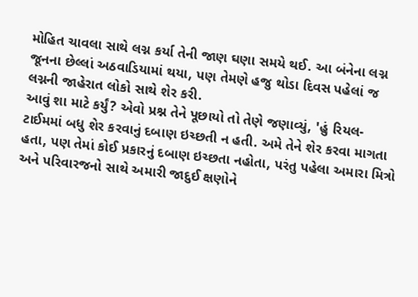મોહિત ચાવલા સાથે લગ્ન કર્યા તેની જાણ ઘણા સમયે થઈ. આ બંનેના લગ્ન જૂનના છેલ્લાં અઠવાડિયામાં થયા, પણ તેમણે હજુ થોડા દિવસ પહેલાં જ લગ્નની જાહેરાત લોકો સાથે શેર કરી.
આવું શા માટે કર્યું? એવો પ્રશ્ન તેને પૂછાયો તો તેણે જણાવ્યું, 'હું રિયલ-ટાઈમમાં બધુ શેર કરવાનું દબાણ ઇચ્છતી ન હતી. અમે તેને શેર કરવા માગતા હતા, પણ તેમાં કોઈ પ્રકારનું દબાણ ઇચ્છતા નહોતા, પરંતુ પહેલા અમારા મિત્રો અને પરિવારજનો સાથે અમારી જાદુઈ ક્ષણોને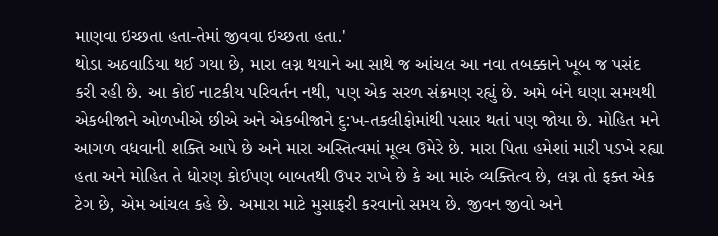માણવા ઇચ્છતા હતા-તેમાં જીવવા ઇચ્છતા હતા.'
થોડા અઠવાડિયા થઈ ગયા છે, મારા લગ્ન થયાને આ સાથે જ આંચલ આ નવા તબક્કાને ખૂબ જ પસંદ કરી રહી છે. આ કોઈ નાટકીય પરિવર્તન નથી, પણ એક સરળ સંક્રમણ રહ્યું છે. અમે બંને ઘણા સમયથી એકબીજાને ઓળખીએ છીએ અને એકબીજાને દુ:ખ-તકલીફોમાંથી પસાર થતાં પણ જોયા છે. મોહિત મને આગળ વધવાની શક્તિ આપે છે અને મારા અસ્તિત્વમાં મૂલ્ય ઉમેરે છે. મારા પિતા હમેશાં મારી પડખે રહ્યા હતા અને મોહિત તે ધોરણ કોઈપણ બાબતથી ઉપર રાખે છે કે આ મારું વ્યક્તિત્વ છે, લગ્ન તો ફક્ત એક ટેગ છે, એમ આંચલ કહે છે. અમારા માટે મુસાફરી કરવાનો સમય છે. જીવન જીવો અને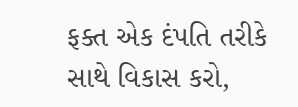ફક્ત એક દંપતિ તરીકે સાથે વિકાસ કરો,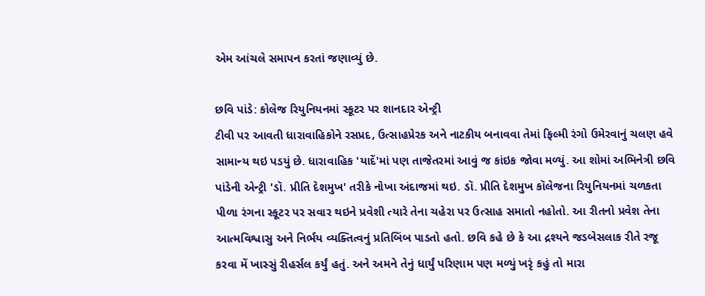એમ આંચલે સમાપન કરતાં જણાવ્યું છે.

છવિ પાંડે: કોલેજ રિયુનિયનમાં સ્કૂટર પર શાનદાર એન્ટ્રી
ટીવી પર આવતી ધારાવાહિકોને રસપ્રદ, ઉત્સાહપ્રેરક અને નાટકીય બનાવવા તેમાં ફિલ્મી રંગો ઉમેરવાનું ચલણ હવે સામાન્ય થઇ પડયું છે. ધારાવાહિક 'યાદેં'માં પણ તાજેતરમાં આવું જ કાંઇક જોવા મળ્યું. આ શોમાં અભિનેત્રી છવિ પાંડેની એન્ટ્રી 'ડૉ. પ્રીતિ દેશમુખ' તરીકે નોખા અંદાજમાં થઇ. ડૉ. પ્રીતિ દેશમુખ કૉલેજના રિયુનિયનમાં ચળકતા પીળા રંગના સ્કૂટર પર સવાર થઇને પ્રવેશી ત્યારે તેના ચહેરા પર ઉત્સાહ સમાતો નહોતો. આ રીતનો પ્રવેશ તેના આત્મવિશ્વાસુ અને નિર્ભય વ્યક્તિત્વનું પ્રતિબિંબ પાડતો હતો. છવિ કહે છે કે આ દ્રશ્યને જડબેસલાક રીતે રજૂ કરવા મેં ખાસ્સું રીહર્સલ કર્યું હતું. અને અમને તેનું ધાર્યું પરિણામ પણ મળ્યું ખરૃં કહું તો મારા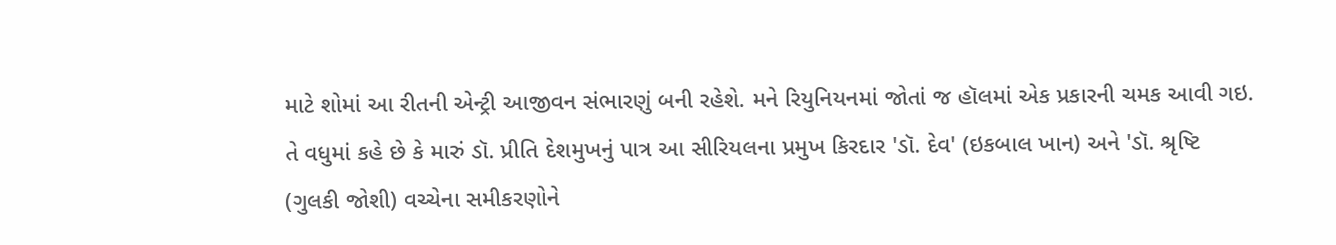માટે શોમાં આ રીતની એન્ટ્રી આજીવન સંભારણું બની રહેશે. મને રિયુનિયનમાં જોતાં જ હૉલમાં એક પ્રકારની ચમક આવી ગઇ.
તે વધુમાં કહે છે કે મારું ડૉ. પ્રીતિ દેશમુખનું પાત્ર આ સીરિયલના પ્રમુખ કિરદાર 'ડૉ. દેવ' (ઇકબાલ ખાન) અને 'ડૉ. શ્રૃષ્ટિ (ગુલકી જોશી) વચ્ચેના સમીકરણોને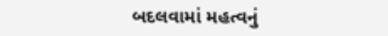બદલવામાં મહત્વનું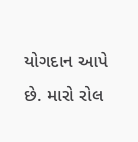યોગદાન આપે છે. મારો રોલ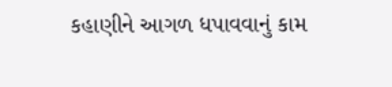કહાણીને આગળ ધપાવવાનું કામ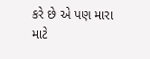કરે છે એ પણ મારા માટે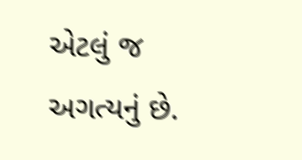એટલું જ અગત્યનું છે.